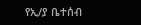የኢ/ያ ቤተሰብ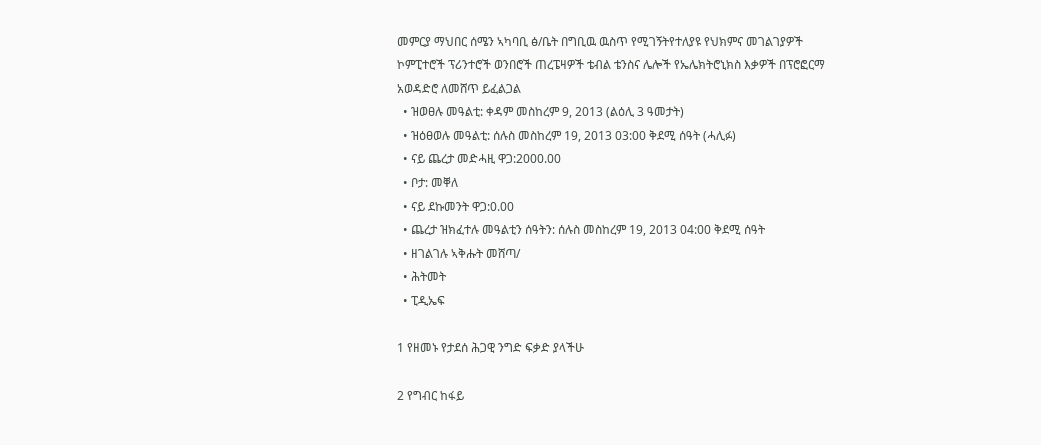መምርያ ማህበር ሰሜን ኣካባቢ ፅ/ቤት በግቢዉ ዉስጥ የሚገኝትየተለያዩ የህክምና መገልገያዎች ኮምፒተሮች ፕሪንተሮች ወንበሮች ጠረፔዛዎች ቴብል ቴንስና ሌሎች የኤሌክትሮኒክስ እቃዎች በፕሮፎርማ አወዳድሮ ለመሸጥ ይፈልጋል
  • ዝወፀሉ መዓልቲ: ቀዳም መስከረም 9, 2013 (ልዕሊ 3 ዓመታት)
  • ዝዕፀወሉ መዓልቲ: ሰሉስ መስከረም 19, 2013 03:00 ቅደሚ ሰዓት (ሓሊፉ)
  • ናይ ጨረታ መድሓዚ ዋጋ:2000.00
  • ቦታ: መቐለ
  • ናይ ደኩመንት ዋጋ:0.00
  • ጨረታ ዝክፈተሉ መዓልቲን ሰዓትን: ሰሉስ መስከረም 19, 2013 04:00 ቅደሚ ሰዓት
  • ዘገልገሉ ኣቅሑት መሸጣ/
  • ሕትመት
  • ፒዲኤፍ

1 የዘመኑ የታደሰ ሕጋዊ ንግድ ፍቃድ ያላችሁ

2 የግብር ከፋይ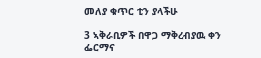መለያ ቁጥር ቲን ያላችሁ

3 ኣቅራቢዎች በዋጋ ማቅረብያዉ ቀን ፌርማና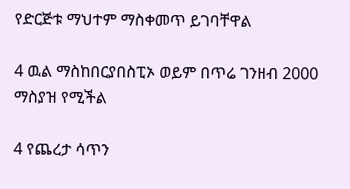የድርጅቱ ማህተም ማስቀመጥ ይገባቸዋል

4 ዉል ማስከበርያበስፒኦ ወይም በጥሬ ገንዘብ 2000 ማስያዝ የሚችል

4 የጨረታ ሳጥን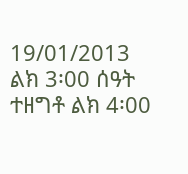19/01/2013 ልክ 3፡00 ሰዓት ተዘግቶ ልክ 4፡00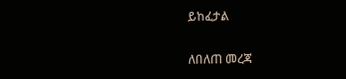ይከፈታል

ለበለጠ መረጃ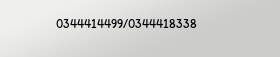0344414499/0344418338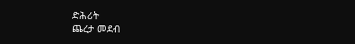ድሕሪት
ጨረታ መደብ